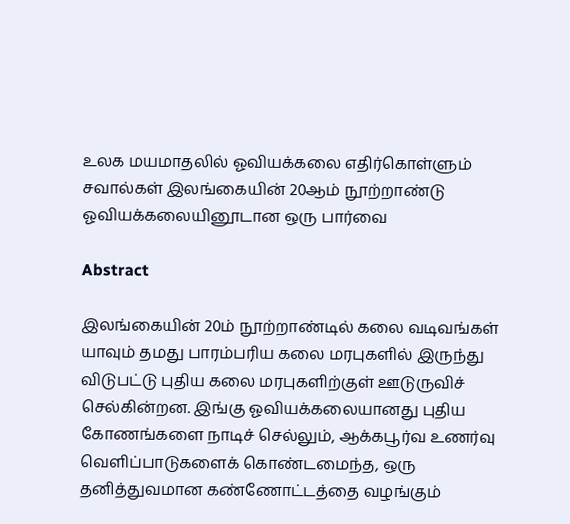உலக மயமாதலில் ஓவியக்கலை எதிர்கொள்ளும் சவால்கள் இலங்கையின் 20ஆம் நூற்றாண்டு ஓவியக்கலையினூடான ஒரு பார்வை

Abstract

இலங்கையின் 20ம் நூற்றாண்டில் கலை வடிவங்கள் யாவும் தமது பாரம்பரிய கலை மரபுகளில் இருந்து விடுபட்டு புதிய கலை மரபுகளிற்குள் ஊடுருவிச் செல்கின்றன. இங்கு ஓவியக்கலையானது புதிய கோணங்களை நாடிச் செல்லும், ஆக்கபூர்வ உணர்வு வெளிப்பாடுகளைக் கொண்டமைந்த, ஒரு தனித்துவமான கண்ணோட்டத்தை வழங்கும்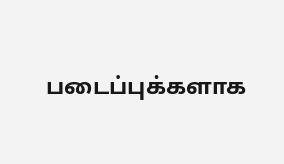படைப்புக்களாக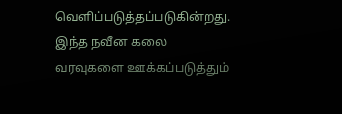வெளிப்படுத்தப்படுகின்றது. இந்த நவீன கலை வரவுகளை ஊக்கப்படுத்தும்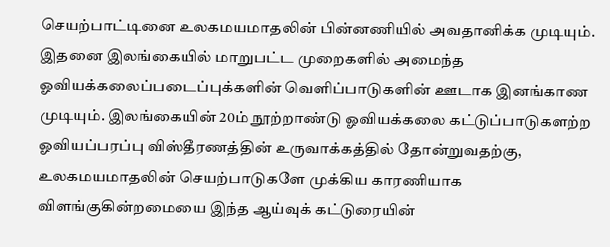செயற்பாட்டினை உலகமயமாதலின் பின்னணியில் அவதானிக்க முடியும். இதனை இலங்கையில் மாறுபட்ட முறைகளில் அமைந்த ஓவியக்கலைப்படைப்புக்களின் வெளிப்பாடுகளின் ஊடாக இனங்காண முடியும். இலங்கையின் 20ம் நூற்றாண்டு ஓவியக்கலை கட்டுப்பாடுகளற்ற ஓவியப்பரப்பு விஸ்தீரணத்தின் உருவாக்கத்தில் தோன்றுவதற்கு, உலகமயமாதலின் செயற்பாடுகளே முக்கிய காரணியாக விளங்குகின்றமையை இந்த ஆய்வுக் கட்டுரையின்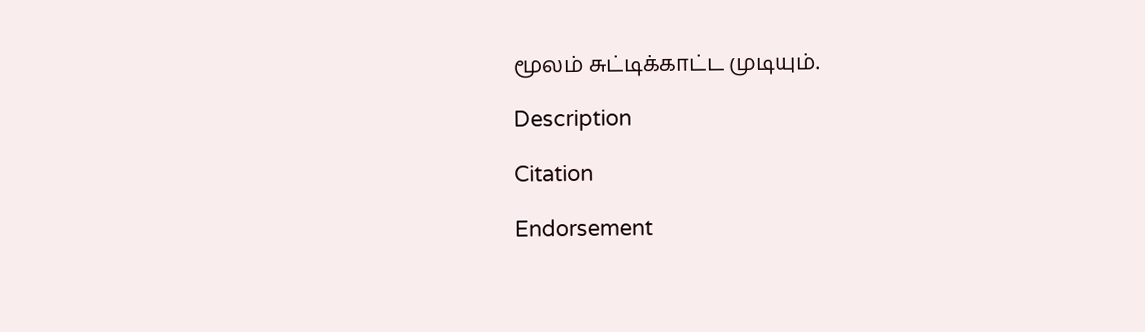மூலம் சுட்டிக்காட்ட முடியும்.

Description

Citation

Endorsement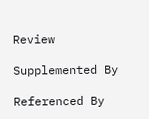Review

Supplemented By

Referenced By